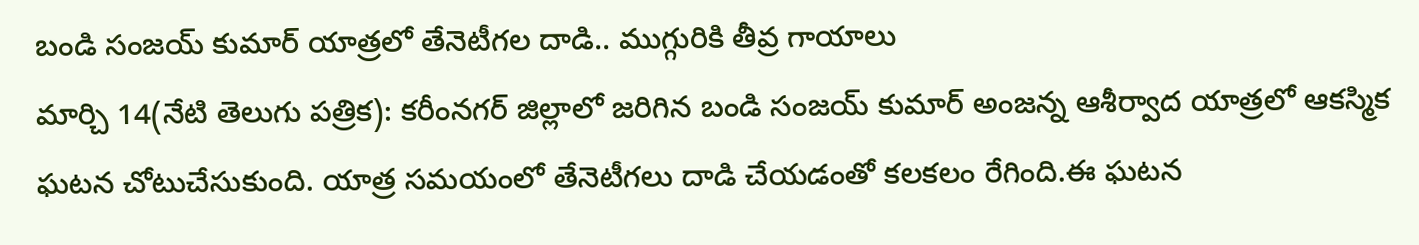బండి సంజయ్ కుమార్ యాత్రలో తేనెటీగల దాడి.. ముగ్గురికి తీవ్ర గాయాలు
మార్చి 14(నేటి తెలుగు పత్రిక): కరీంనగర్ జిల్లాలో జరిగిన బండి సంజయ్ కుమార్ అంజన్న ఆశీర్వాద యాత్రలో ఆకస్మిక ఘటన చోటుచేసుకుంది. యాత్ర సమయంలో తేనెటీగలు దాడి చేయడంతో కలకలం రేగింది.ఈ ఘటన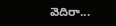వెదిరా...